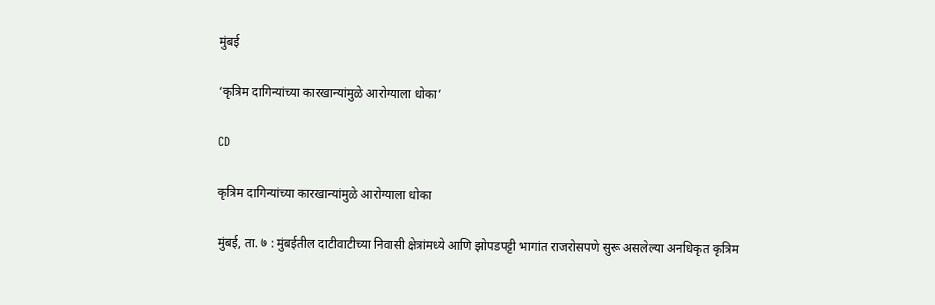मुंबई

‘कृत्रिम दागिन्यांच्या कारखान्यांमुळे आरोग्‍याला धोका’

CD

कृत्रिम दागिन्यांच्या कारखान्यांमुळे आरोग्‍याला धोका

मुंबई, ता. ७ : मुंबईतील दाटीवाटीच्या निवासी क्षेत्रांमध्ये आणि झोपडपट्टी भागांत राजरोसपणे सुरू असलेल्या अनधिकृत कृत्रिम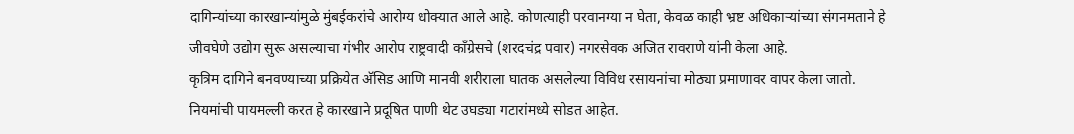दागिन्यांच्या कारखान्यांमुळे मुंबईकरांचे आरोग्य धोक्यात आले आहे. कोणत्याही परवानग्या न घेता, केवळ काही भ्रष्ट अधिकाऱ्यांच्या संगनमताने हे जीवघेणे उद्योग सुरू असल्याचा गंभीर आरोप राष्ट्रवादी काँग्रेसचे (शरदचंद्र पवार) नगरसेवक अजित रावराणे यांनी केला आहे.
कृत्रिम दागिने बनवण्याच्या प्रक्रियेत अ‍ॅसिड आणि मानवी शरीराला घातक असलेल्या विविध रसायनांचा मोठ्या प्रमाणावर वापर केला जातो. नियमांची पायमल्ली करत हे कारखाने प्रदूषित पाणी थेट उघड्या गटारांमध्ये सोडत आहेत.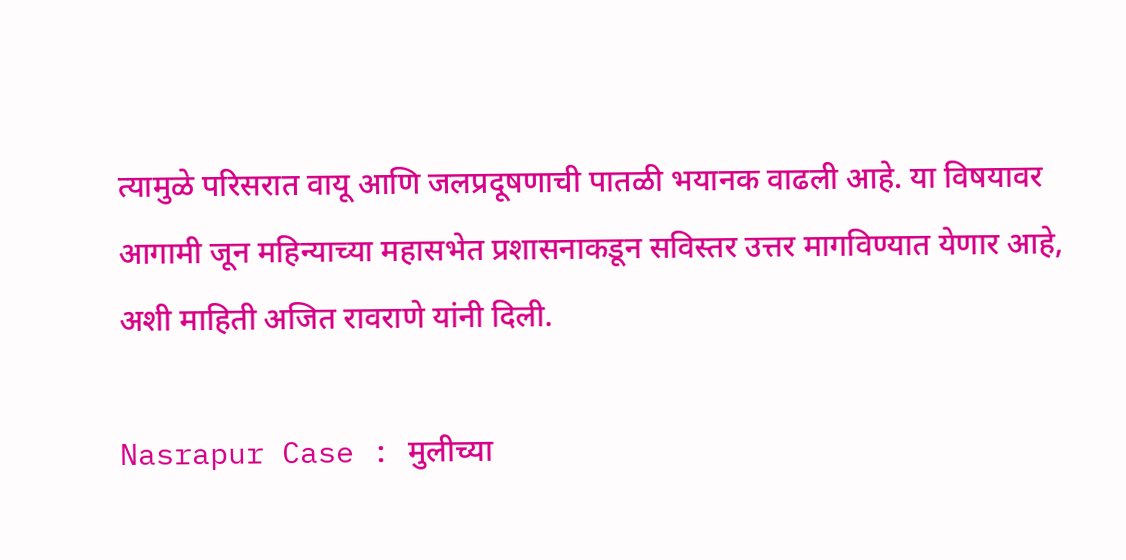त्‍यामुळे परिसरात वायू आणि जलप्रदूषणाची पातळी भयानक वाढली आहे. या विषयावर आगामी जून महिन्याच्या महासभेत प्रशासनाकडून सविस्तर उत्तर मागविण्यात येणार आहे, अशी माहिती अजित रावराणे यांनी दिली.

Nasrapur Case : मुलीच्या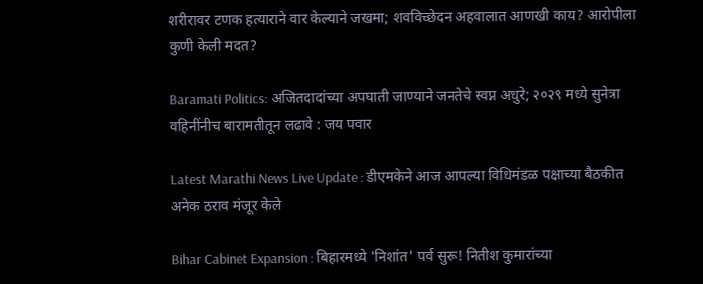शरीरावर टणक हत्याराने वार केल्याने जखमा; शवविच्छेदन अहवालात आणखी काय? आरोपीला कुणी केली मदत?

Baramati Politics: अजितदादांच्या अपघाती जाण्याने जनतेचे स्वप्न अधुरे; २०२९ मध्ये सुनेत्रा वहिनींनीच बारामतीतून लढावे : जय पवार

Latest Marathi News Live Update : डीएमकेने आज आपल्या विधिमंडळ पक्षाच्या बैठकीत अनेक ठराव मंजूर केले

Bihar Cabinet Expansion : बिहारमध्ये 'निशांत' पर्व सुरू! नितीश कुमारांच्या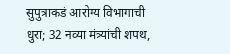सुपुत्राकडं आरोग्य विभागाची धुरा; 32 नव्या मंत्र्यांची शपथ,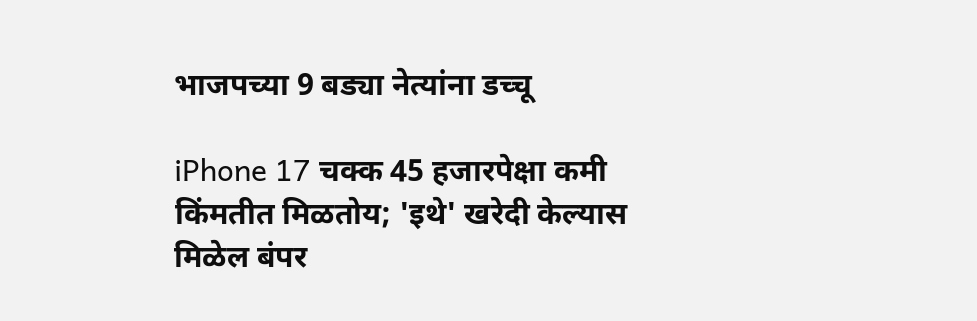भाजपच्या 9 बड्या नेत्यांना डच्चू

iPhone 17 चक्क 45 हजारपेक्षा कमी किंमतीत मिळतोय; 'इथे' खरेदी केल्यास मिळेल बंपर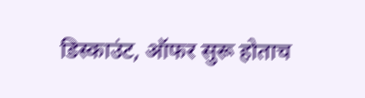डिस्काउंट, ऑफर सुरू होताच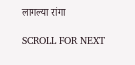लागल्या रांगा

SCROLL FOR NEXT